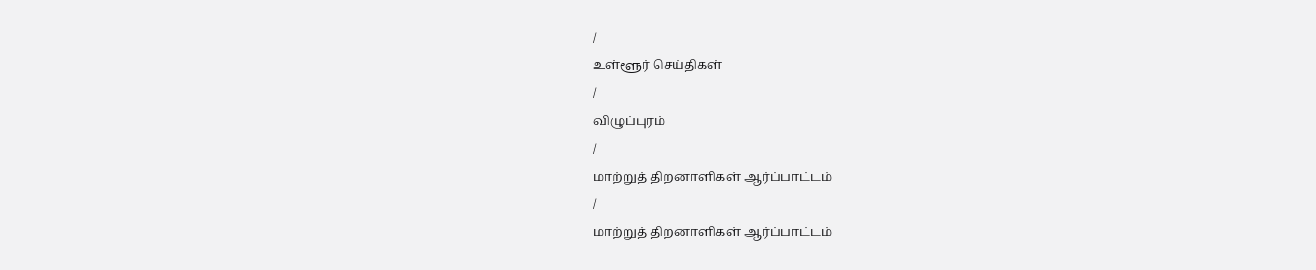/
உள்ளூர் செய்திகள்
/
விழுப்புரம்
/
மாற்றுத் திறனாளிகள் ஆர்ப்பாட்டம்
/
மாற்றுத் திறனாளிகள் ஆர்ப்பாட்டம்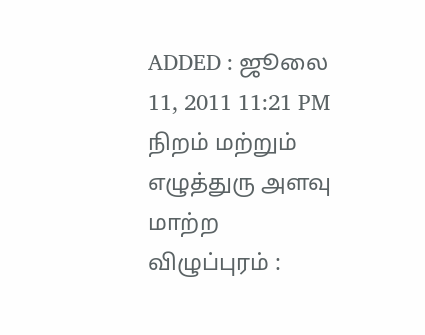ADDED : ஜூலை 11, 2011 11:21 PM
நிறம் மற்றும் எழுத்துரு அளவு மாற்ற
விழுப்புரம் :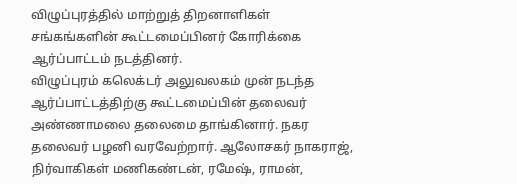விழுப்புரத்தில் மாற்றுத் திறனாளிகள் சங்கங்களின் கூட்டமைப்பினர் கோரிக்கை ஆர்ப்பாட்டம் நடத்தினர்.
விழுப்புரம் கலெக்டர் அலுவலகம் முன் நடந்த ஆர்ப்பாட்டத்திற்கு கூட்டமைப்பின் தலைவர் அண்ணாமலை தலைமை தாங்கினார். நகர தலைவர் பழனி வரவேற்றார். ஆலோசகர் நாகராஜ், நிர்வாகிகள் மணிகண்டன், ரமேஷ், ராமன்,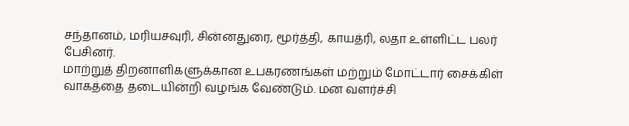சந்தானம், மரியசவுரி, சின்னதுரை, மூர்த்தி, காயத்ரி, லதா உள்ளிட்ட பலர் பேசினர்.
மாற்றுத் திறனாளிகளுக்கான உபகரணங்கள் மற்றும் மோட்டார் சைக்கிள் வாகத்தை தடையின்றி வழங்க வேண்டும். மன வளர்ச்சி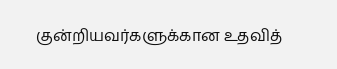குன்றியவர்களுக்கான உதவித்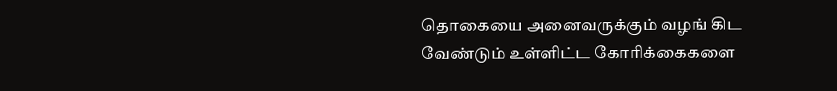தொகையை அனைவருக்கும் வழங் கிட வேண்டும் உள்ளிட்ட கோரிக்கைகளை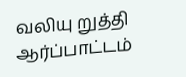வலியு றுத்தி ஆர்ப்பாட்டம்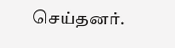செய்தனர்.